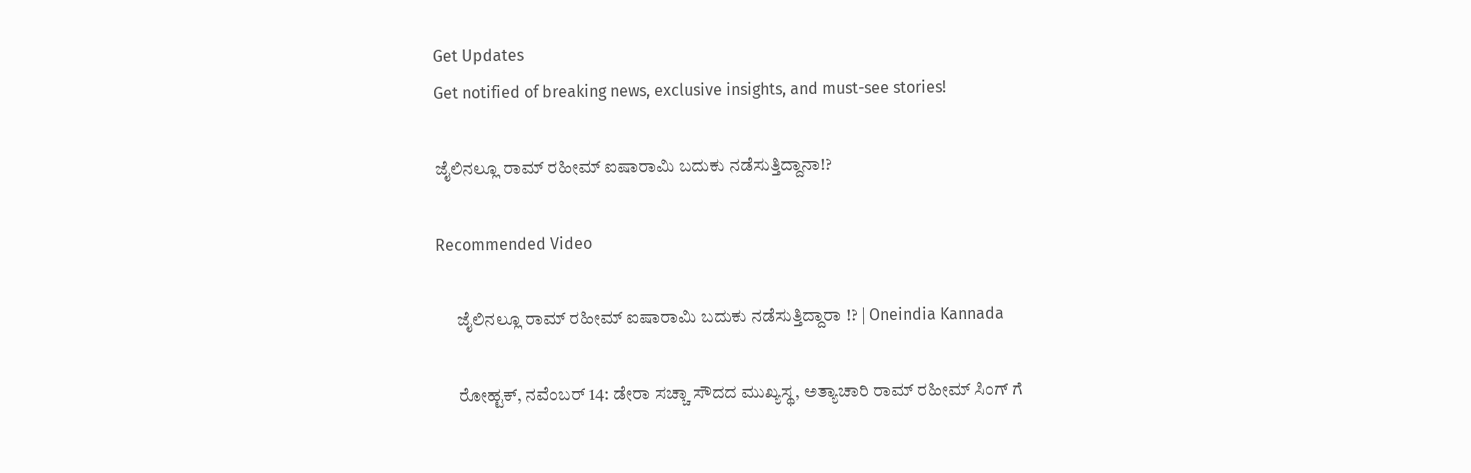Get Updates
Get notified of breaking news, exclusive insights, and must-see stories!

ಜೈಲಿನಲ್ಲೂ ರಾಮ್ ರಹೀಮ್ ಐಷಾರಾಮಿ ಬದುಕು ನಡೆಸುತ್ತಿದ್ದಾನಾ!?

Recommended Video

      ಜೈಲಿನಲ್ಲೂ ರಾಮ್ ರಹೀಮ್ ಐಷಾರಾಮಿ ಬದುಕು ನಡೆಸುತ್ತಿದ್ದಾರಾ !? | Oneindia Kannada

      ರೋಹ್ಟಕ್, ನವೆಂಬರ್ 14: ಡೇರಾ ಸಚ್ಚಾ ಸೌದದ ಮುಖ್ಯಸ್ಥ, ಅತ್ಯಾಚಾರಿ ರಾಮ್ ರಹೀಮ್ ಸಿಂಗ್ ಗೆ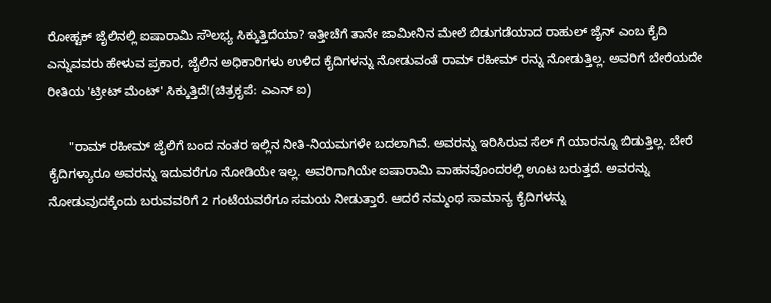ರೋಹ್ಟಕ್ ಜೈಲಿನಲ್ಲಿ ಐಷಾರಾಮಿ ಸೌಲಭ್ಯ ಸಿಕ್ಕುತ್ತಿದೆಯಾ? ಇತ್ತೀಚೆಗೆ ತಾನೇ ಜಾಮೀನಿನ ಮೇಲೆ ಬಿಡುಗಡೆಯಾದ ರಾಹುಲ್ ಜೈನ್ ಎಂಬ ಕೈದಿ ಎನ್ನುವವರು ಹೇಳುವ ಪ್ರಕಾರ, ಜೈಲಿನ ಅಧಿಕಾರಿಗಳು ಉಳಿದ ಕೈದಿಗಳನ್ನು ನೋಡುವಂತೆ ರಾಮ್ ರಹೀಮ್ ರನ್ನು ನೋಡುತ್ತಿಲ್ಲ. ಅವರಿಗೆ ಬೇರೆಯದೇ ರೀತಿಯ 'ಟ್ರೀಟ್ ಮೆಂಟ್' ಸಿಕ್ಕುತ್ತಿದೆ!(ಚಿತ್ರಕೃಪೆ: ಎಎನ್ ಐ)

      "ರಾಮ್ ರಹೀಮ್ ಜೈಲಿಗೆ ಬಂದ ನಂತರ ಇಲ್ಲಿನ ನೀತಿ-ನಿಯಮಗಳೇ ಬದಲಾಗಿವೆ. ಅವರನ್ನು ಇರಿಸಿರುವ ಸೆಲ್ ಗೆ ಯಾರನ್ನೂ ಬಿಡುತ್ತಿಲ್ಲ. ಬೇರೆ ಕೈದಿಗಳ್ಯಾರೂ ಅವರನ್ನು ಇದುವರೆಗೂ ನೋಡಿಯೇ ಇಲ್ಲ. ಅವರಿಗಾಗಿಯೇ ಐಷಾರಾಮಿ ವಾಹನವೊಂದರಲ್ಲಿ ಊಟ ಬರುತ್ತದೆ. ಅವರನ್ನು ನೋಡುವುದಕ್ಕೆಂದು ಬರುವವರಿಗೆ 2 ಗಂಟೆಯವರೆಗೂ ಸಮಯ ನೀಡುತ್ತಾರೆ. ಆದರೆ ನಮ್ಮಂಥ ಸಾಮಾನ್ಯ ಕೈದಿಗಳನ್ನು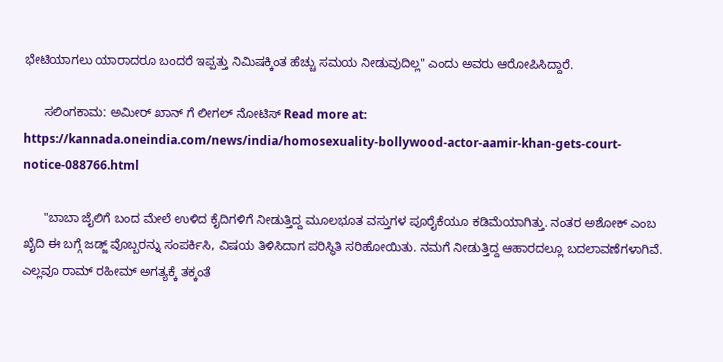ಭೇಟಿಯಾಗಲು ಯಾರಾದರೂ ಬಂದರೆ ಇಪ್ಪತ್ತು ನಿಮಿಷಕ್ಕಿಂತ ಹೆಚ್ಚು ಸಮಯ ನೀಡುವುದಿಲ್ಲ" ಎಂದು ಅವರು ಆರೋಪಿಸಿದ್ದಾರೆ.

      ಸಲಿಂಗಕಾಮː ಅಮೀರ್ ಖಾನ್ ಗೆ ಲೀಗಲ್ ನೋಟಿಸ್ Read more at: https://kannada.oneindia.com/news/india/homosexuality-bollywood-actor-aamir-khan-gets-court-notice-088766.html

      "ಬಾಬಾ ಜೈಲಿಗೆ ಬಂದ ಮೇಲೆ ಉಳಿದ ಕೈದಿಗಳಿಗೆ ನೀಡುತ್ತಿದ್ದ ಮೂಲಭೂತ ವಸ್ತುಗಳ ಪೂರೈಕೆಯೂ ಕಡಿಮೆಯಾಗಿತ್ತು. ನಂತರ ಅಶೋಕ್ ಎಂಬ ಖೈದಿ ಈ ಬಗ್ಗೆ ಜಡ್ಜ್ ವೊಬ್ಬರನ್ನು ಸಂಪರ್ಕಿಸಿ, ವಿಷಯ ತಿಳಿಸಿದಾಗ ಪರಿಸ್ಥಿತಿ ಸರಿಹೋಯಿತು. ನಮಗೆ ನೀಡುತ್ತಿದ್ದ ಆಹಾರದಲ್ಲೂ ಬದಲಾವಣೆಗಳಾಗಿವೆ. ಎಲ್ಲವೂ ರಾಮ್ ರಹೀಮ್ ಅಗತ್ಯಕ್ಕೆ ತಕ್ಕಂತೆ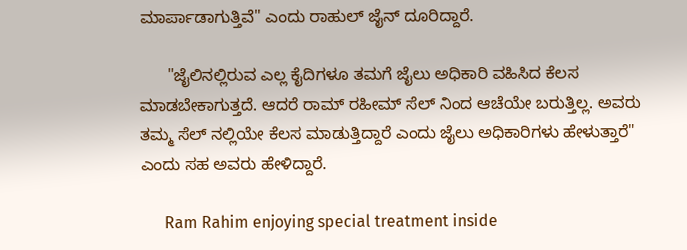ಮಾರ್ಪಾಡಾಗುತ್ತಿವೆ" ಎಂದು ರಾಹುಲ್ ಜೈನ್ ದೂರಿದ್ದಾರೆ.

      "ಜೈಲಿನಲ್ಲಿರುವ ಎಲ್ಲ ಕೈದಿಗಳೂ ತಮಗೆ ಜೈಲು ಅಧಿಕಾರಿ ವಹಿಸಿದ ಕೆಲಸ ಮಾಡಬೇಕಾಗುತ್ತದೆ. ಆದರೆ ರಾಮ್ ರಹೀಮ್ ಸೆಲ್ ನಿಂದ ಆಚೆಯೇ ಬರುತ್ತಿಲ್ಲ. ಅವರು ತಮ್ಮ ಸೆಲ್ ನಲ್ಲಿಯೇ ಕೆಲಸ ಮಾಡುತ್ತಿದ್ದಾರೆ ಎಂದು ಜೈಲು ಅಧಿಕಾರಿಗಳು ಹೇಳುತ್ತಾರೆ" ಎಂದು ಸಹ ಅವರು ಹೇಳಿದ್ದಾರೆ.

      Ram Rahim enjoying special treatment inside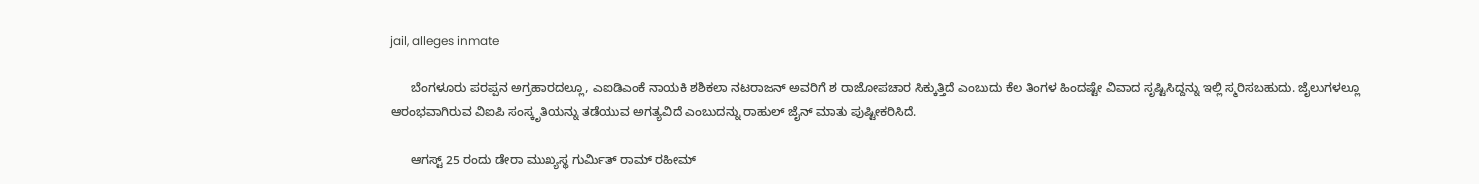jail, alleges inmate

      ಬೆಂಗಳೂರು ಪರಪ್ಪನ ಅಗ್ರಹಾರದಲ್ಲೂ, ಎಐಡಿಎಂಕೆ ನಾಯಕಿ ಶಶಿಕಲಾ ನಟರಾಜನ್ ಅವರಿಗೆ ಶ ರಾಜೋಪಚಾರ ಸಿಕ್ಕುತ್ತಿದೆ ಎಂಬುದು ಕೆಲ ತಿಂಗಳ ಹಿಂದಷ್ಟೇ ವಿವಾದ ಸೃಷ್ಟಿಸಿದ್ದನ್ನು ಇಲ್ಲಿ ಸ್ಮರಿಸಬಹುದು. ಜೈಲುಗಳಲ್ಲೂ ಆರಂಭವಾಗಿರುವ ವಿಐಪಿ ಸಂಸ್ಕೃತಿಯನ್ನು ತಡೆಯುವ ಅಗತ್ಯವಿದೆ ಎಂಬುದನ್ನು ರಾಹುಲ್ ಜೈನ್ ಮಾತು ಪುಷ್ಟೀಕರಿಸಿದೆ.

      ಆಗಸ್ಟ್ 25 ರಂದು ಡೇರಾ ಮುಖ್ಯಸ್ಥ ಗುರ್ಮಿತ್ ರಾಮ್ ರಹೀಮ್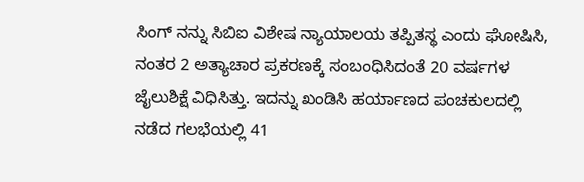ಸಿಂಗ್ ನನ್ನು ಸಿಬಿಐ ವಿಶೇಷ ನ್ಯಾಯಾಲಯ ತಪ್ಪಿತಸ್ಥ ಎಂದು ಘೋಷಿಸಿ, ನಂತರ 2 ಅತ್ಯಾಚಾರ ಪ್ರಕರಣಕ್ಕೆ ಸಂಬಂಧಿಸಿದಂತೆ 20 ವರ್ಷಗಳ ಜೈಲುಶಿಕ್ಷೆ ವಿಧಿಸಿತ್ತು. ಇದನ್ನು ಖಂಡಿಸಿ ಹರ್ಯಾಣದ ಪಂಚಕುಲದಲ್ಲಿ ನಡೆದ ಗಲಭೆಯಲ್ಲಿ 41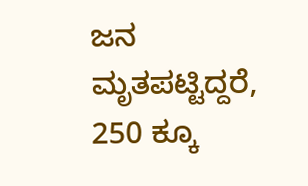ಜನ ಮೃತಪಟ್ಟಿದ್ದರೆ, 250 ಕ್ಕೂ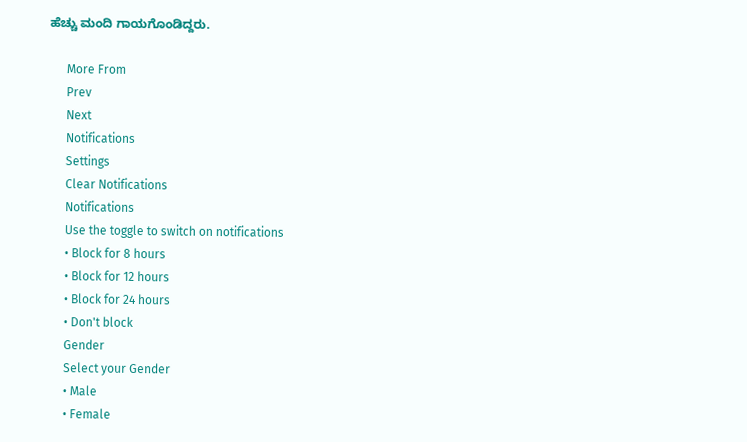ಹೆಚ್ಚು ಮಂದಿ ಗಾಯಗೊಂಡಿದ್ದರು.

      More From
      Prev
      Next
      Notifications
      Settings
      Clear Notifications
      Notifications
      Use the toggle to switch on notifications
      • Block for 8 hours
      • Block for 12 hours
      • Block for 24 hours
      • Don't block
      Gender
      Select your Gender
      • Male
      • Female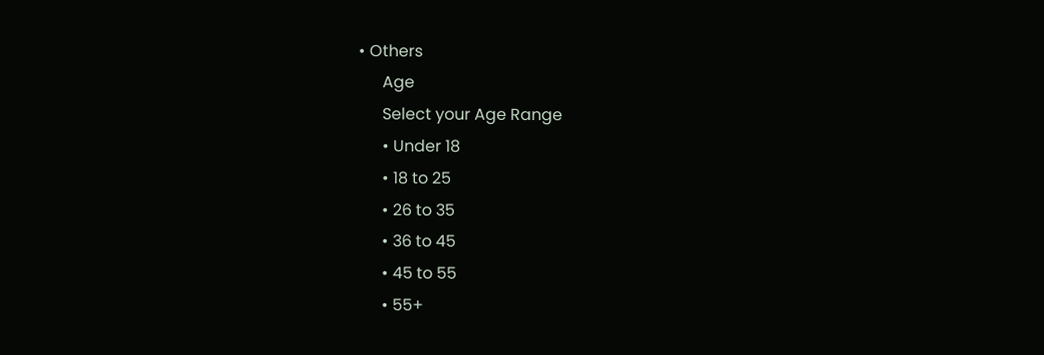• Others
      Age
      Select your Age Range
      • Under 18
      • 18 to 25
      • 26 to 35
      • 36 to 45
      • 45 to 55
      • 55+